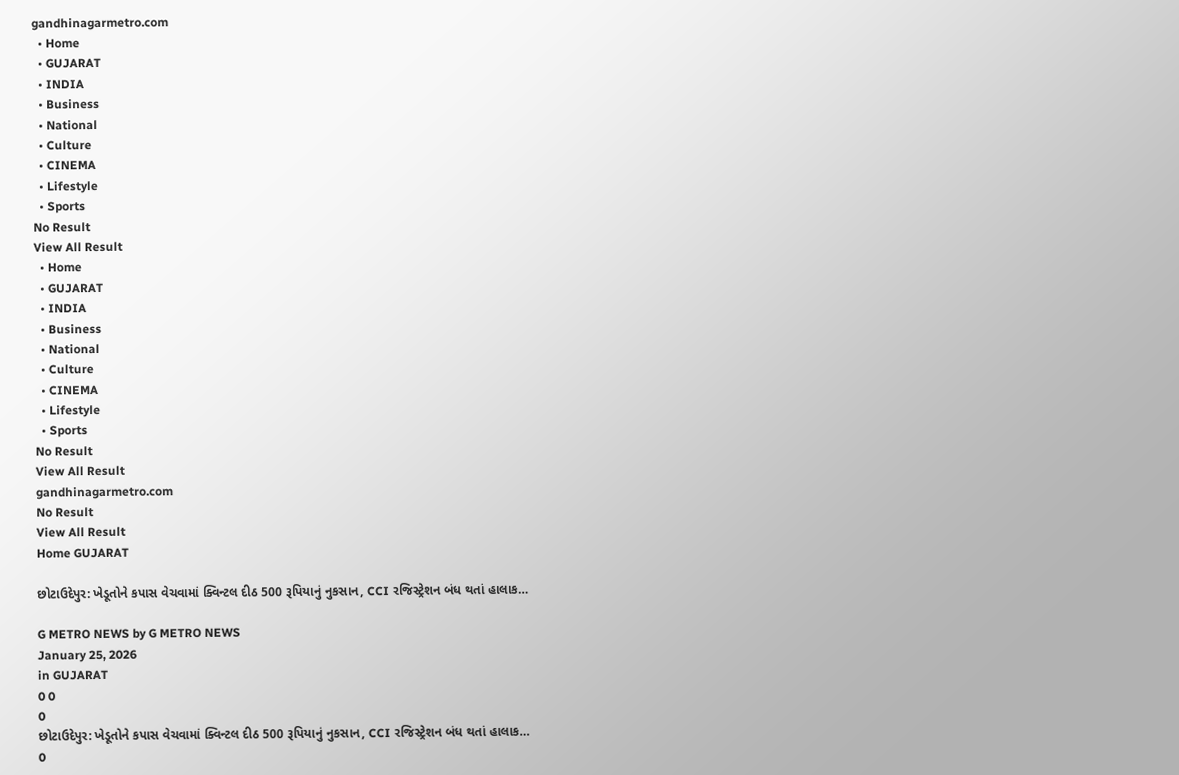gandhinagarmetro.com
  • Home
  • GUJARAT
  • INDIA
  • Business
  • National
  • Culture
  • CINEMA
  • Lifestyle
  • Sports
No Result
View All Result
  • Home
  • GUJARAT
  • INDIA
  • Business
  • National
  • Culture
  • CINEMA
  • Lifestyle
  • Sports
No Result
View All Result
gandhinagarmetro.com
No Result
View All Result
Home GUJARAT

છોટાઉદેપુર: ખેડૂતોને કપાસ વેચવામાં ક્વિન્ટલ દીઠ 500 રૂપિયાનું નુકસાન, CCI રજિસ્ટ્રેશન બંધ થતાં હાલાક…

G METRO NEWS by G METRO NEWS
January 25, 2026
in GUJARAT
0 0
0
છોટાઉદેપુર: ખેડૂતોને કપાસ વેચવામાં ક્વિન્ટલ દીઠ 500 રૂપિયાનું નુકસાન, CCI રજિસ્ટ્રેશન બંધ થતાં હાલાક…
0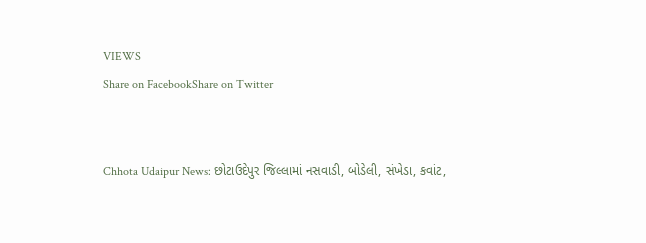VIEWS
Share on FacebookShare on Twitter


Chhota Udaipur News: છોટાઉદેપુર જિલ્લામાં નસવાડી, બોડેલી, સંખેડા, કવાંટ,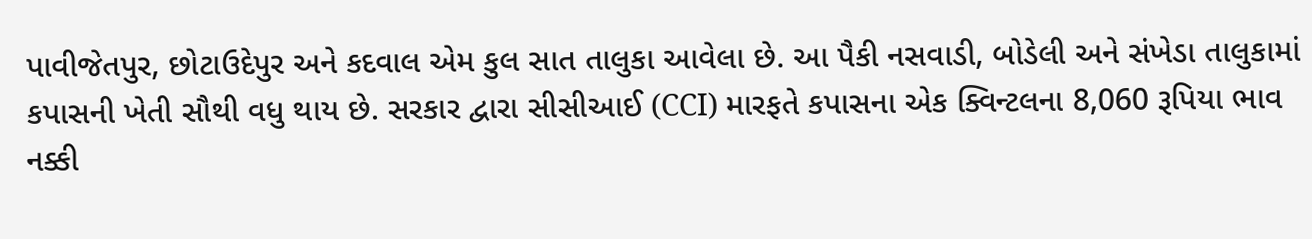પાવીજેતપુર, છોટાઉદેપુર અને કદવાલ એમ કુલ સાત તાલુકા આવેલા છે. આ પૈકી નસવાડી, બોડેલી અને સંખેડા તાલુકામાં કપાસની ખેતી સૌથી વધુ થાય છે. સરકાર દ્વારા સીસીઆઈ (CCI) મારફતે કપાસના એક ક્વિન્ટલના 8,060 રૂપિયા ભાવ નક્કી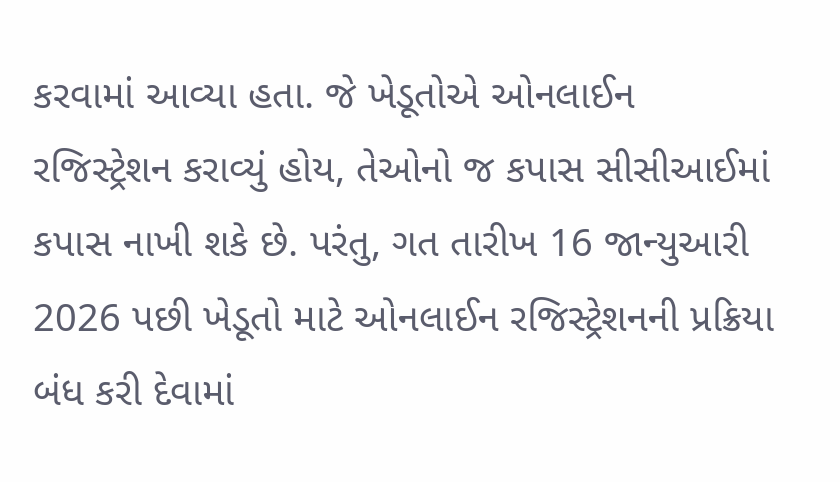કરવામાં આવ્યા હતા. જે ખેડૂતોએ ઓનલાઈન રજિસ્ટ્રેશન કરાવ્યું હોય, તેઓનો જ કપાસ સીસીઆઈમાં કપાસ નાખી શકે છે. પરંતુ, ગત તારીખ 16 જાન્યુઆરી 2026 પછી ખેડૂતો માટે ઓનલાઈન રજિસ્ટ્રેશનની પ્રક્રિયા બંધ કરી દેવામાં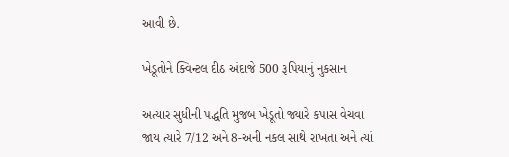આવી છે.

ખેડૂતોને ક્વિન્ટલ દીઠ અંદાજે 500 રૂપિયાનું નુકસાન

અત્યાર સુધીની પદ્ધતિ મુજબ ખેડૂતો જ્યારે કપાસ વેચવા જાય ત્યારે 7/12 અને 8-અની નકલ સાથે રાખતા અને ત્યાં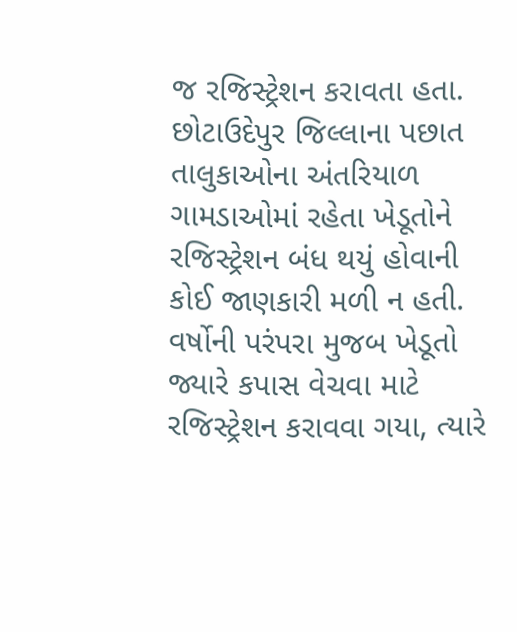જ રજિસ્ટ્રેશન કરાવતા હતા. છોટાઉદેપુર જિલ્લાના પછાત તાલુકાઓના અંતરિયાળ ગામડાઓમાં રહેતા ખેડૂતોને રજિસ્ટ્રેશન બંધ થયું હોવાની કોઈ જાણકારી મળી ન હતી. વર્ષોની પરંપરા મુજબ ખેડૂતો જ્યારે કપાસ વેચવા માટે રજિસ્ટ્રેશન કરાવવા ગયા, ત્યારે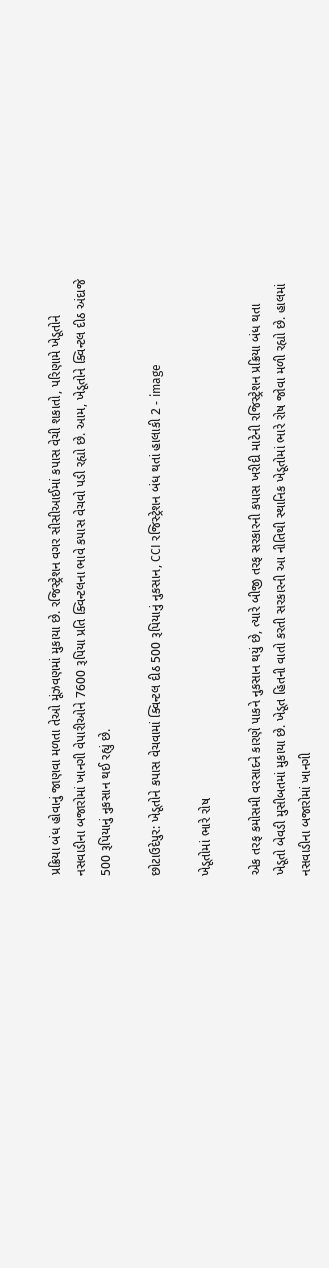પ્રક્રિયા બંધ હોવાનું જાણવા મળતા તેઓ મૂંઝવણમાં મુકાયા છે. રજિસ્ટ્રેશન વગર સીસીઆઈમાં કપાસ વેચી શકાતો, પરિણામે ખેડૂતોને નસવાડીના બજારોમાં ખાનગી વેપારીઓને 7600 રૂપિયા પ્રતિ ક્વિન્ટલના ભાવે કપાસ વેચવો પડી રહ્યો છે. આમ, ખેડૂતોને ક્વિન્ટલ દીઠ અંદાજે 500 રૂપિયાનું નુકસાન થઈ રહ્યું છે.

છોટાઉદેપુર: ખેડૂતોને કપાસ વેચવામાં ક્વિન્ટલ દીઠ 500 રૂપિયાનું નુકસાન, CCI રજિસ્ટ્રેશન બંધ થતાં હાલાકી 2 - image

ખેડૂતોમાં ભારે રોષ

એક તરફ કમોસમી વરસાદને કારણે પાકને નુકસાન થયું છે, ત્યારે બીજી તરફ સરકારની કપાસ ખરીદી માટેની રજિસ્ટ્રેશન પ્રક્રિયા બંધ થતા ખેડૂતો બેવડી મુસીબતમાં મુકાયા છે. ખેડૂત હિતની વાતો કરતી સરકારની આ નીતિથી સ્થાનિક ખેડૂતોમાં ભારે રોષ જોવા મળી રહ્યો છે. હાલમાં નસવાડીના બજારોમાં ખાનગી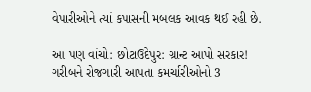વેપારીઓને ત્યાં કપાસની મબલક આવક થઈ રહી છે.

આ પણ વાંચો: છોટાઉદેપુર: ગ્રાન્ટ આપો સરકાર! ગરીબને રોજગારી આપતા કમર્ચારીઓનો 3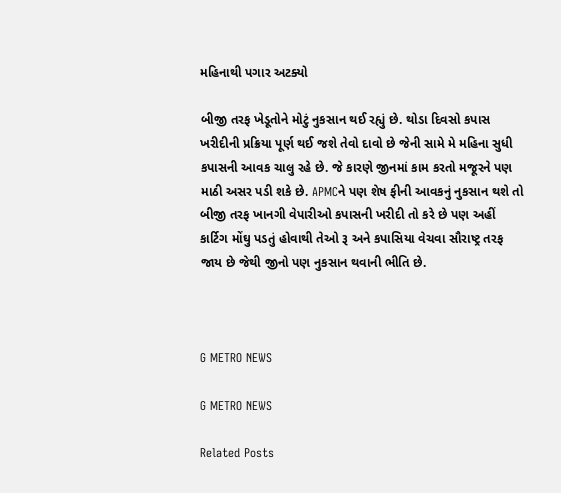મહિનાથી પગાર અટક્યો

બીજી તરફ ખેડૂતોને મોટું નુકસાન થઈ રહ્યું છે. થોડા દિવસો કપાસ ખરીદીની પ્રક્રિયા પૂર્ણ થઈ જશે તેવો દાવો છે જેની સામે મે મહિના સુધી કપાસની આવક ચાલુ રહે છે. જે કારણે જીનમાં કામ કરતો મજૂરને પણ માઠી અસર પડી શકે છે. APMCને પણ શેષ ફીની આવકનું નુકસાન થશે તો બીજી તરફ ખાનગી વેપારીઓ કપાસની ખરીદી તો કરે છે પણ અહીં કાર્ટિગ મોંઘુ પડતું હોવાથી તેઓ રૂ અને કપાસિયા વેચવા સૌરાષ્ટ્ર તરફ જાય છે જેથી જીનો પણ નુકસાન થવાની ભીતિ છે.



G METRO NEWS

G METRO NEWS

Related Posts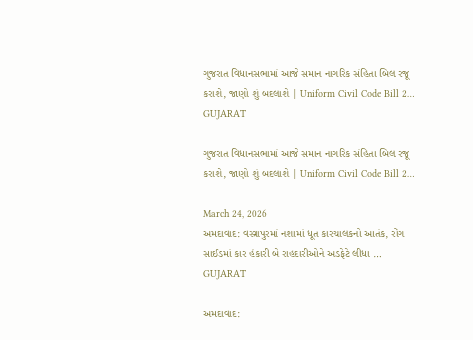ગુજરાત વિધાનસભામાં આજે સમાન નાગરિક સંહિતા બિલ રજૂ કરાશે, જાણો શું બદલાશે | Uniform Civil Code Bill 2…
GUJARAT

ગુજરાત વિધાનસભામાં આજે સમાન નાગરિક સંહિતા બિલ રજૂ કરાશે, જાણો શું બદલાશે | Uniform Civil Code Bill 2…

March 24, 2026
અમદાવાદ: વસ્ત્રાપુરમાં નશામાં ધૂત કારચાલકનો આતંક, રોંગ સાઈડમાં કાર હંકારી બે રાહદારીઓને અડફેટે લીધા …
GUJARAT

અમદાવાદ: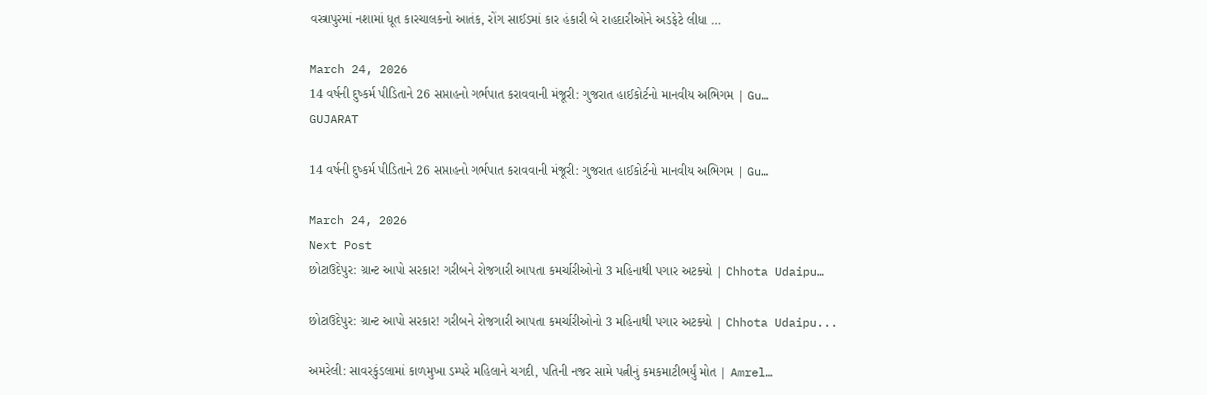વસ્ત્રાપુરમાં નશામાં ધૂત કારચાલકનો આતંક, રોંગ સાઈડમાં કાર હંકારી બે રાહદારીઓને અડફેટે લીધા …

March 24, 2026
14 વર્ષની દુષ્કર્મ પીડિતાને 26 સપ્તાહનો ગર્ભપાત કરાવવાની મંજૂરી: ગુજરાત હાઈકોર્ટનો માનવીય અભિગમ | Gu…
GUJARAT

14 વર્ષની દુષ્કર્મ પીડિતાને 26 સપ્તાહનો ગર્ભપાત કરાવવાની મંજૂરી: ગુજરાત હાઈકોર્ટનો માનવીય અભિગમ | Gu…

March 24, 2026
Next Post
છોટાઉદેપુર: ગ્રાન્ટ આપો સરકાર! ગરીબને રોજગારી આપતા કમર્ચારીઓનો 3 મહિનાથી પગાર અટક્યો | Chhota Udaipu…

છોટાઉદેપુર: ગ્રાન્ટ આપો સરકાર! ગરીબને રોજગારી આપતા કમર્ચારીઓનો 3 મહિનાથી પગાર અટક્યો | Chhota Udaipu...

અમરેલી: સાવરકુંડલામાં કાળમુખા ડમ્પરે મહિલાને ચગદી, પતિની નજર સામે પત્નીનું કમકમાટીભર્યું મોત | Amrel…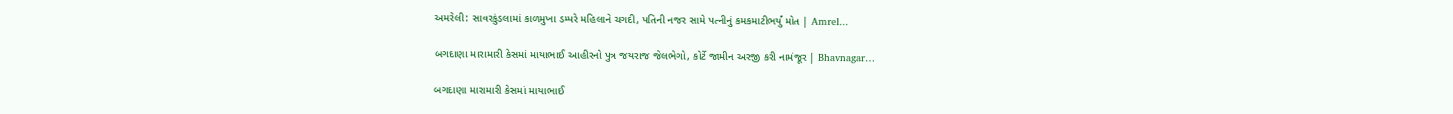અમરેલી: સાવરકુંડલામાં કાળમુખા ડમ્પરે મહિલાને ચગદી, પતિની નજર સામે પત્નીનું કમકમાટીભર્યું મોત | Amrel...

બગદાણા મારામારી કેસમાં માયાભાઈ આહીરનો પુત્ર જયરાજ જેલભેગો, કોર્ટે જામીન અરજી કરી નામંજૂર | Bhavnagar…

બગદાણા મારામારી કેસમાં માયાભાઈ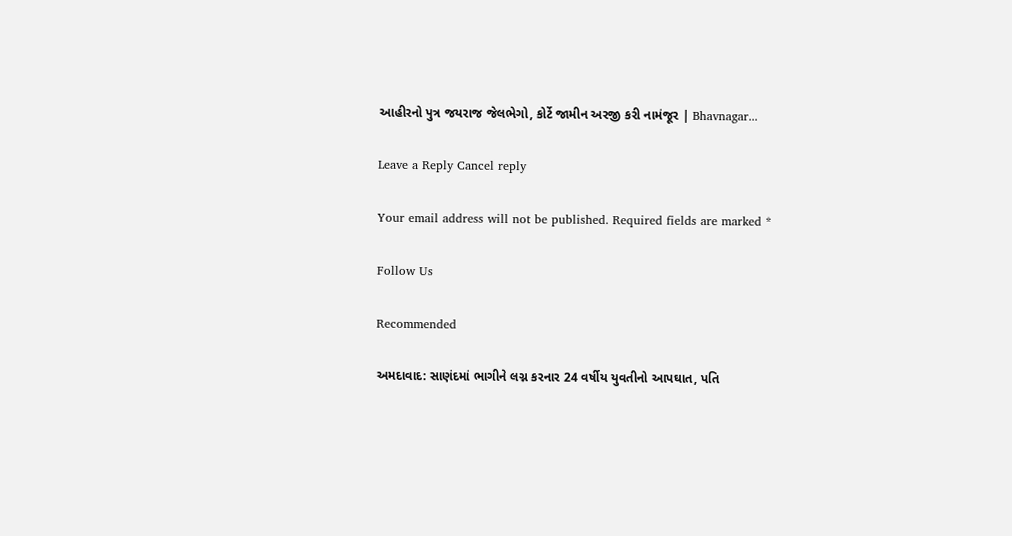આહીરનો પુત્ર જયરાજ જેલભેગો, કોર્ટે જામીન અરજી કરી નામંજૂર | Bhavnagar...

Leave a Reply Cancel reply

Your email address will not be published. Required fields are marked *

Follow Us

Recommended

અમદાવાદ: સાણંદમાં ભાગીને લગ્ન કરનાર 24 વર્ષીય યુવતીનો આપઘાત, પતિ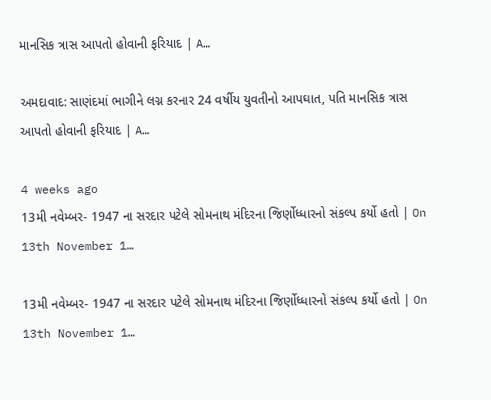માનસિક ત્રાસ આપતો હોવાની ફરિયાદ | A…

અમદાવાદ: સાણંદમાં ભાગીને લગ્ન કરનાર 24 વર્ષીય યુવતીનો આપઘાત, પતિ માનસિક ત્રાસ આપતો હોવાની ફરિયાદ | A…

4 weeks ago
13મી નવેમ્બર- 1947 ના સરદાર પટેલે સોમનાથ મંદિરના જિર્ણોધ્ધારનો સંકલ્પ કર્યો હતો | On 13th November 1…

13મી નવેમ્બર- 1947 ના સરદાર પટેલે સોમનાથ મંદિરના જિર્ણોધ્ધારનો સંકલ્પ કર્યો હતો | On 13th November 1…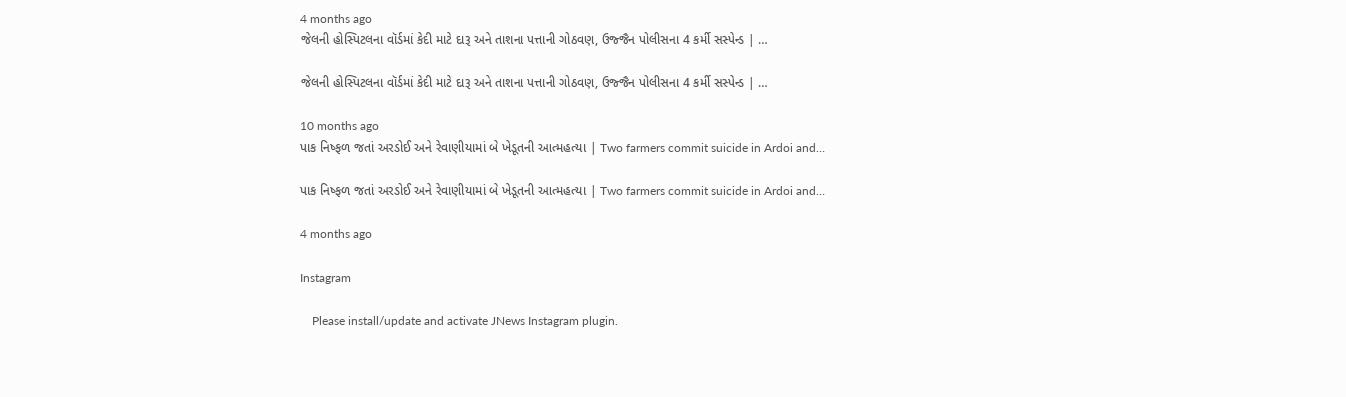4 months ago
જેલની હોસ્પિટલના વૉર્ડમાં કેદી માટે દારૂ અને તાશના પત્તાની ગોઠવણ, ઉજ્જૈન પોલીસના 4 કર્મી સસ્પેન્ડ | …

જેલની હોસ્પિટલના વૉર્ડમાં કેદી માટે દારૂ અને તાશના પત્તાની ગોઠવણ, ઉજ્જૈન પોલીસના 4 કર્મી સસ્પેન્ડ | …

10 months ago
પાક નિષ્ફળ જતાં અરડોઈ અને રેવાણીયામાં બે ખેડૂતની આત્મહત્યા | Two farmers commit suicide in Ardoi and…

પાક નિષ્ફળ જતાં અરડોઈ અને રેવાણીયામાં બે ખેડૂતની આત્મહત્યા | Two farmers commit suicide in Ardoi and…

4 months ago

Instagram

    Please install/update and activate JNews Instagram plugin.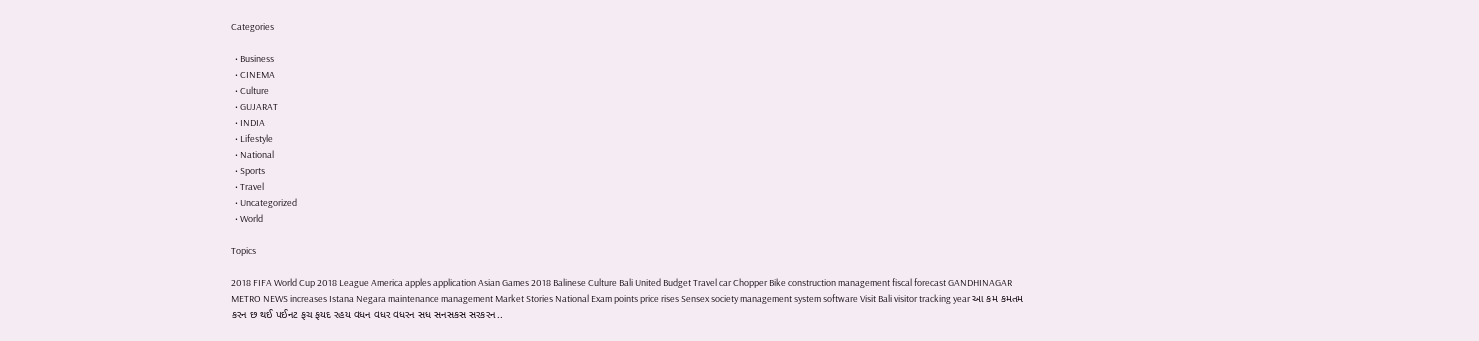Categories

  • Business
  • CINEMA
  • Culture
  • GUJARAT
  • INDIA
  • Lifestyle
  • National
  • Sports
  • Travel
  • Uncategorized
  • World

Topics

2018 FIFA World Cup 2018 League America apples application Asian Games 2018 Balinese Culture Bali United Budget Travel car Chopper Bike construction management fiscal forecast GANDHINAGAR METRO NEWS increases Istana Negara maintenance management Market Stories National Exam points price rises Sensex society management system software Visit Bali visitor tracking year આ કમ કમતમ કરન છ થઈ પઈનટ ફચ ફયદ રહય વધન વધર વધરન સધ સનસકસ સરકરન..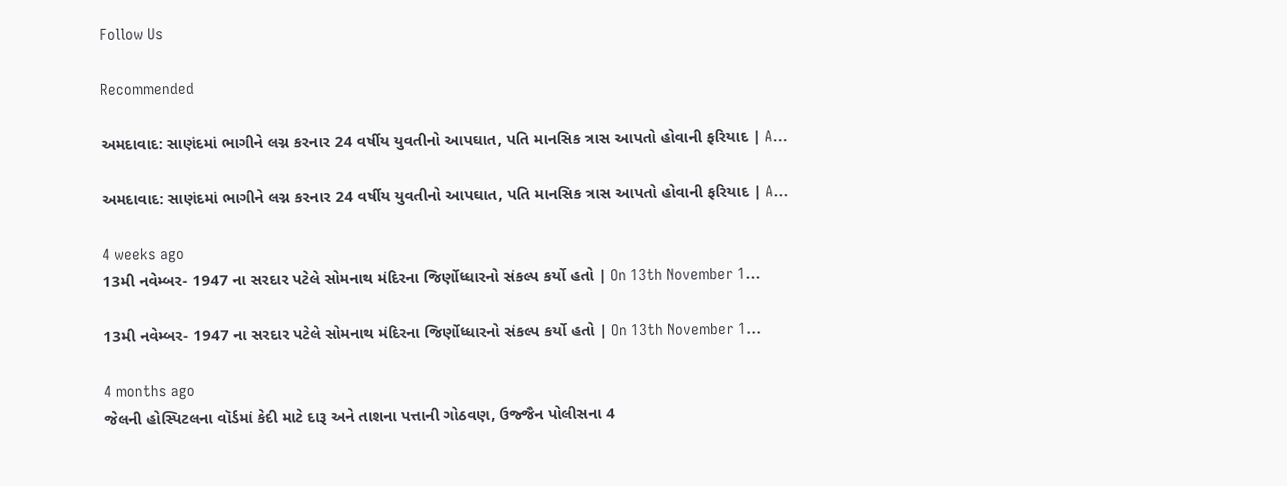Follow Us

Recommended

અમદાવાદ: સાણંદમાં ભાગીને લગ્ન કરનાર 24 વર્ષીય યુવતીનો આપઘાત, પતિ માનસિક ત્રાસ આપતો હોવાની ફરિયાદ | A…

અમદાવાદ: સાણંદમાં ભાગીને લગ્ન કરનાર 24 વર્ષીય યુવતીનો આપઘાત, પતિ માનસિક ત્રાસ આપતો હોવાની ફરિયાદ | A…

4 weeks ago
13મી નવેમ્બર- 1947 ના સરદાર પટેલે સોમનાથ મંદિરના જિર્ણોધ્ધારનો સંકલ્પ કર્યો હતો | On 13th November 1…

13મી નવેમ્બર- 1947 ના સરદાર પટેલે સોમનાથ મંદિરના જિર્ણોધ્ધારનો સંકલ્પ કર્યો હતો | On 13th November 1…

4 months ago
જેલની હોસ્પિટલના વૉર્ડમાં કેદી માટે દારૂ અને તાશના પત્તાની ગોઠવણ, ઉજ્જૈન પોલીસના 4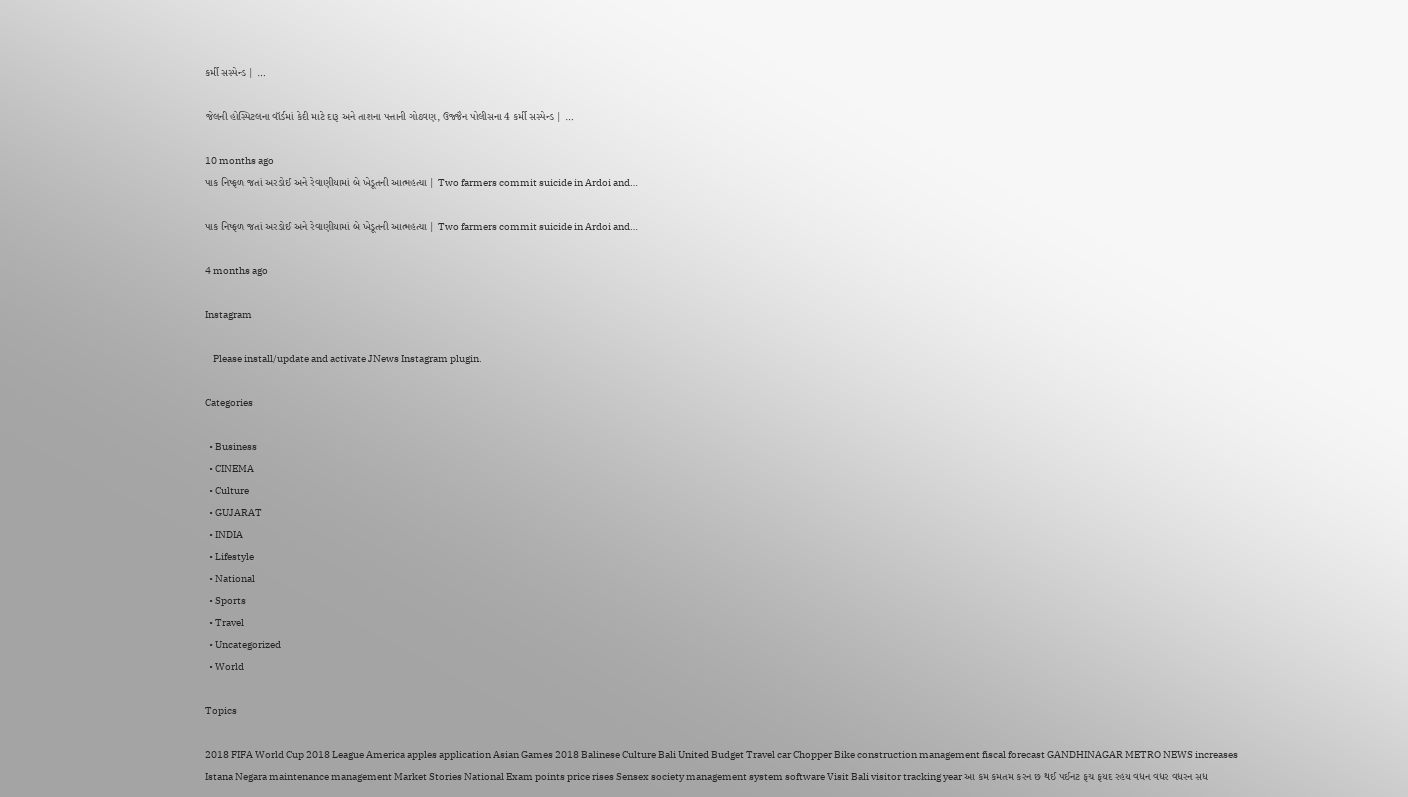કર્મી સસ્પેન્ડ | …

જેલની હોસ્પિટલના વૉર્ડમાં કેદી માટે દારૂ અને તાશના પત્તાની ગોઠવણ, ઉજ્જૈન પોલીસના 4 કર્મી સસ્પેન્ડ | …

10 months ago
પાક નિષ્ફળ જતાં અરડોઈ અને રેવાણીયામાં બે ખેડૂતની આત્મહત્યા | Two farmers commit suicide in Ardoi and…

પાક નિષ્ફળ જતાં અરડોઈ અને રેવાણીયામાં બે ખેડૂતની આત્મહત્યા | Two farmers commit suicide in Ardoi and…

4 months ago

Instagram

    Please install/update and activate JNews Instagram plugin.

Categories

  • Business
  • CINEMA
  • Culture
  • GUJARAT
  • INDIA
  • Lifestyle
  • National
  • Sports
  • Travel
  • Uncategorized
  • World

Topics

2018 FIFA World Cup 2018 League America apples application Asian Games 2018 Balinese Culture Bali United Budget Travel car Chopper Bike construction management fiscal forecast GANDHINAGAR METRO NEWS increases Istana Negara maintenance management Market Stories National Exam points price rises Sensex society management system software Visit Bali visitor tracking year આ કમ કમતમ કરન છ થઈ પઈનટ ફચ ફયદ રહય વધન વધર વધરન સધ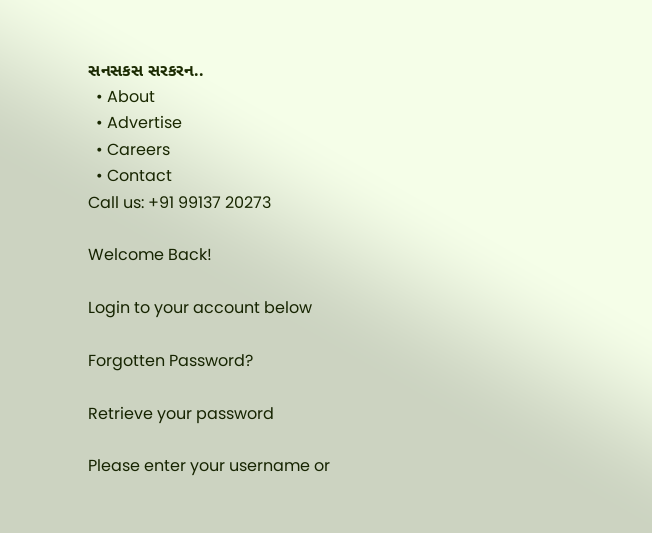સનસકસ સરકરન..
  • About
  • Advertise
  • Careers
  • Contact
Call us: +91 99137 20273

Welcome Back!

Login to your account below

Forgotten Password?

Retrieve your password

Please enter your username or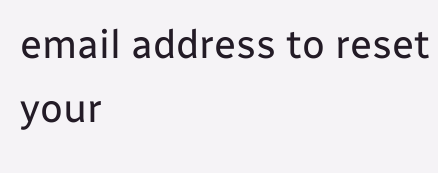email address to reset your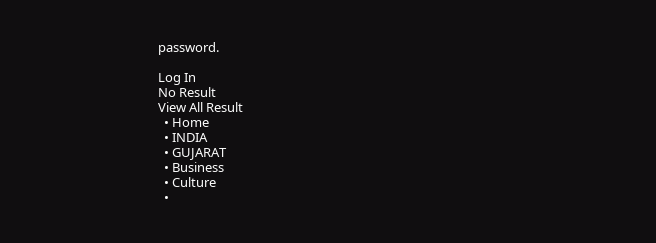password.

Log In
No Result
View All Result
  • Home
  • INDIA
  • GUJARAT
  • Business
  • Culture
  •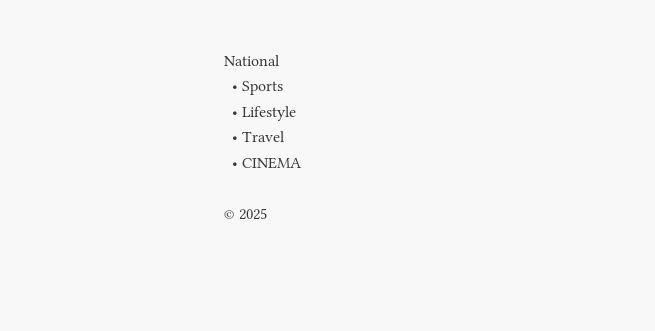National
  • Sports
  • Lifestyle
  • Travel
  • CINEMA

© 2025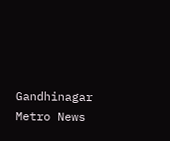Gandhinagar Metro News